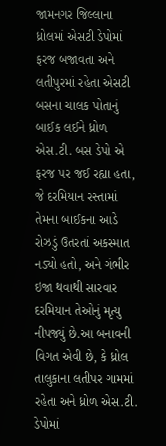જામનગર જિલ્લાના ધ્રોલમાં એસટી ડેપોમાં ફરજ બજાવતા અને લતીપુરમાં રહેતા એસટી બસના ચાલક પોતાનું બાઈક લઈને ધ્રોળ એસ.ટી. બસ ડેપો એ ફરજ પર જઈ રહ્યા હતા, જે દરમિયાન રસ્તામાં તેમના બાઈકના આડે રોઝડું ઉતરતાં અકસ્માત નડ્યો હતો, અને ગંભીર ઇજા થવાથી સારવાર દરમિયાન તેઓનું મૃત્યુ નીપજ્યું છે.આ બનાવની વિગત એવી છે, કે ધ્રોલ તાલુકાના લતીપર ગામમાં રહેતા અને ધ્રોળ એસ.ટી. ડેપોમાં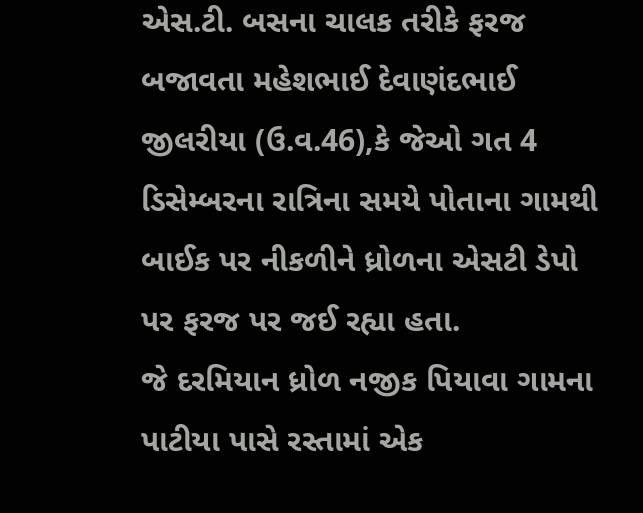એસ.ટી. બસના ચાલક તરીકે ફરજ બજાવતા મહેશભાઈ દેવાણંદભાઈ જીલરીયા (ઉ.વ.46),કે જેઓ ગત 4 ડિસેમ્બરના રાત્રિના સમયે પોતાના ગામથી બાઈક પર નીકળીને ધ્રોળના એસટી ડેપો પર ફરજ પર જઈ રહ્યા હતા.
જે દરમિયાન ધ્રોળ નજીક પિયાવા ગામના પાટીયા પાસે રસ્તામાં એક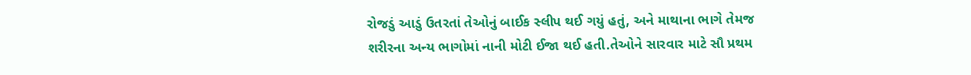રોજડું આડું ઉતરતાં તેઓનું બાઈક સ્લીપ થઈ ગયું હતું, અને માથાના ભાગે તેમજ શરીરના અન્ય ભાગોમાં નાની મોટી ઈજા થઈ હતી.તેઓને સારવાર માટે સૌ પ્રથમ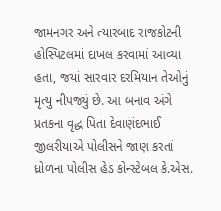જામનગર અને ત્યારબાદ રાજકોટની હોસ્પિટલમાં દાખલ કરવામાં આવ્યા હતા, જયાં સારવાર દરમિયાન તેઓનું મૃત્યુ નીપજ્યું છે. આ બનાવ અંગે પ્રતકના વૃદ્ધ પિતા દેવાણંદભાઈ જીલરીયાએ પોલીસને જાણ કરતાં ધ્રોળના પોલીસ હેડ કોન્સ્ટેબલ કે.એસ.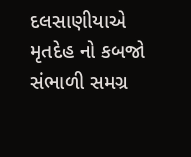દલસાણીયાએ મૃતદેહ નો કબજો સંભાળી સમગ્ર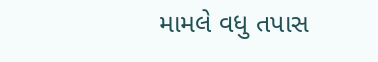મામલે વધુ તપાસ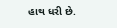હાથ ધરી છે.